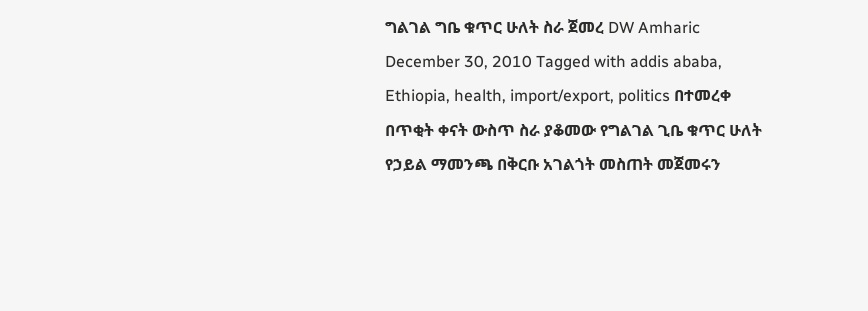ግልገል ግቤ ቁጥር ሁለት ስራ ጀመረ DW Amharic December 30, 2010 Tagged with addis ababa, Ethiopia, health, import/export, politics በተመረቀ በጥቂት ቀናት ውስጥ ስራ ያቆመው የግልገል ጊቤ ቁጥር ሁለት የኃይል ማመንጫ በቅርቡ አገልጎት መስጠት መጀመሩን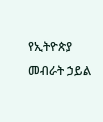የኢትዮጵያ መብራት ኃይል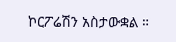ኮርፖሬሽን አስታውቋል ።